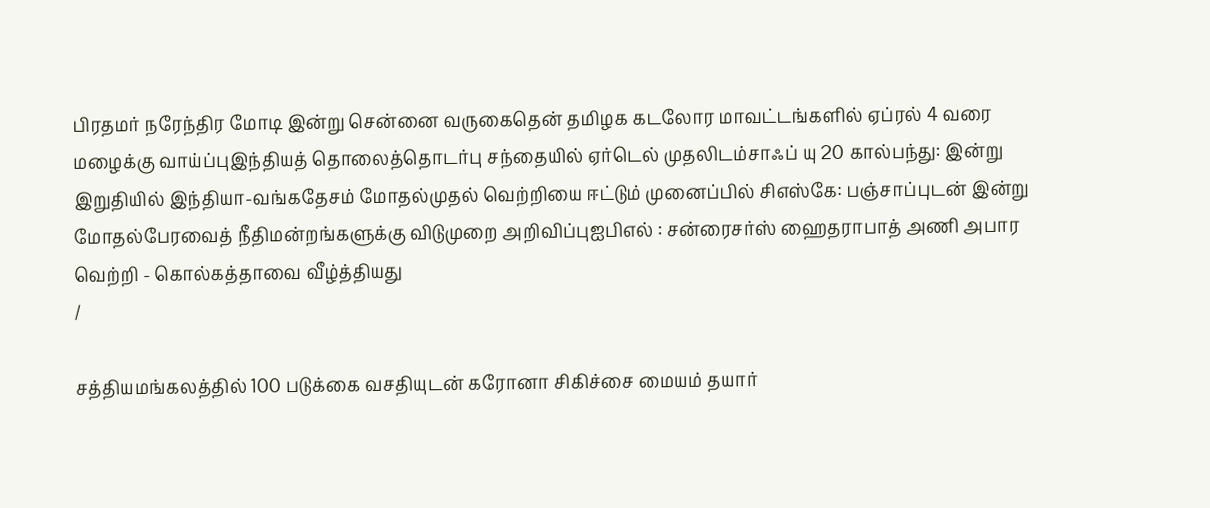பிரதமர் நரேந்திர மோடி இன்று சென்னை வருகைதென் தமிழக கடலோர மாவட்டங்களில் ஏப்ரல் 4 வரை மழைக்கு வாய்ப்புஇந்தியத் தொலைத்தொடர்பு சந்தையில் ஏர்டெல் முதலிடம்சாஃப் யு 20 கால்பந்து: இன்று இறுதியில் இந்தியா-வங்கதேசம் மோதல்முதல் வெற்றியை ஈட்டும் முனைப்பில் சிஎஸ்கே: பஞ்சாப்புடன் இன்று மோதல்பேரவைத் நீதிமன்றங்களுக்கு விடுமுறை அறிவிப்புஐபிஎல் : சன்ரைசர்ஸ் ஹைதராபாத் அணி அபார வெற்றி - கொல்கத்தாவை வீழ்த்தியது
/

சத்தியமங்கலத்தில் 100 படுக்கை வசதியுடன் கரோனா சிகிச்சை மையம் தயார்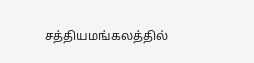சத்தியமங்கலத்தில்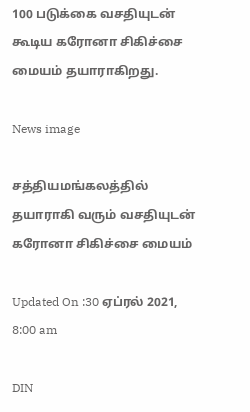100 படுக்கை வசதியுடன் கூடிய கரோனா சிகிச்சை மையம் தயாராகிறது.

News image

சத்தியமங்கலத்தில் தயாராகி வரும் வசதியுடன் கரோனா சிகிச்சை மையம்

Updated On :30 ஏப்ரல் 2021, 8:00 am

DIN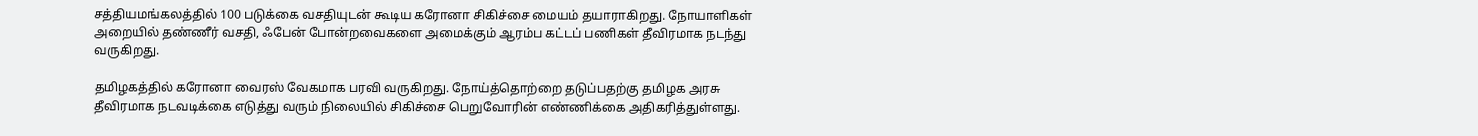சத்தியமங்கலத்தில் 100 படுக்கை வசதியுடன் கூடிய கரோனா சிகிச்சை மையம் தயாராகிறது. நோயாளிகள் அறையில் தண்ணீர் வசதி, ஃபேன் போன்றவைகளை அமைக்கும் ஆரம்ப கட்டப் பணிகள் தீவிரமாக நடந்து வருகிறது.

தமிழகத்தில் கரோனா வைரஸ் வேகமாக பரவி வருகிறது. நோய்த்தொற்றை தடுப்பதற்கு தமிழக அரசு தீவிரமாக நடவடிக்கை எடுத்து வரும் நிலையில் சிகிச்சை பெறுவோரின் எண்ணிக்கை அதிகரித்துள்ளது.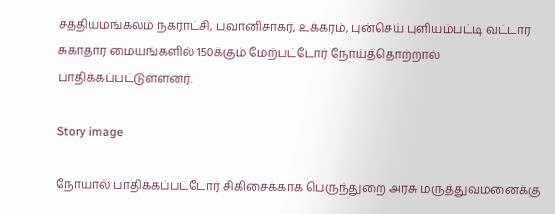சத்தியமங்கலம் நகராட்சி, பவானிசாகர், உக்கரம், புன்செய் புளியம்பட்டி வட்டார சுகாதார மையங்களில் 150க்கும் மேற்பட்டோர் நோய்த்தொற்றால் பாதிக்கப்பட்டுள்ளனர்.

Story image

நோயால் பாதிக்கப்பட்டோர் சிகிசைக்காக பெருந்துறை அரசு மருத்துவமனைக்கு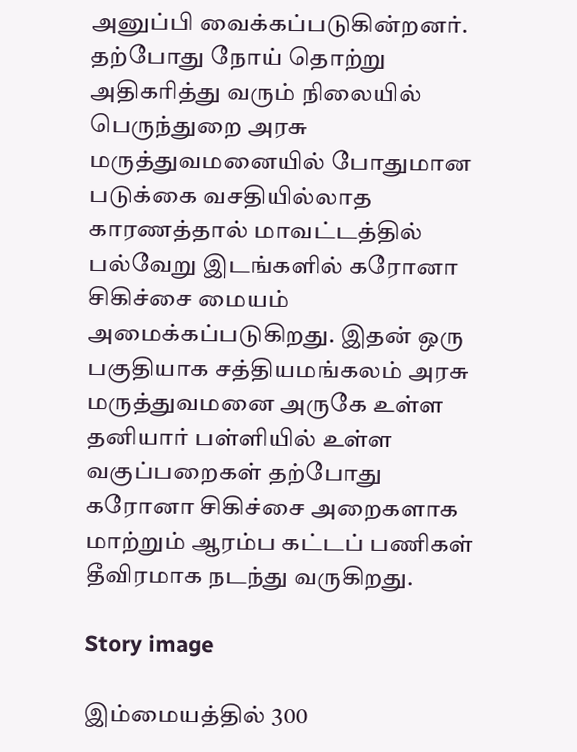அனுப்பி வைக்கப்படுகின்றனர். தற்போது நோய் தொற்று அதிகரித்து வரும் நிலையில் பெருந்துறை அரசு மருத்துவமனையில் போதுமான படுக்கை வசதியில்லாத காரணத்தால் மாவட்டத்தில் பல்வேறு இடங்களில் கரோனா சிகிச்சை மையம் அமைக்கப்படுகிறது. இதன் ஒரு பகுதியாக சத்தியமங்கலம் அரசு மருத்துவமனை அருகே உள்ள தனியார் பள்ளியில் உள்ள வகுப்பறைகள் தற்போது கரோனா சிகிச்சை அறைகளாக மாற்றும் ஆரம்ப கட்டப் பணிகள் தீவிரமாக நடந்து வருகிறது.

Story image

இம்மையத்தில் 300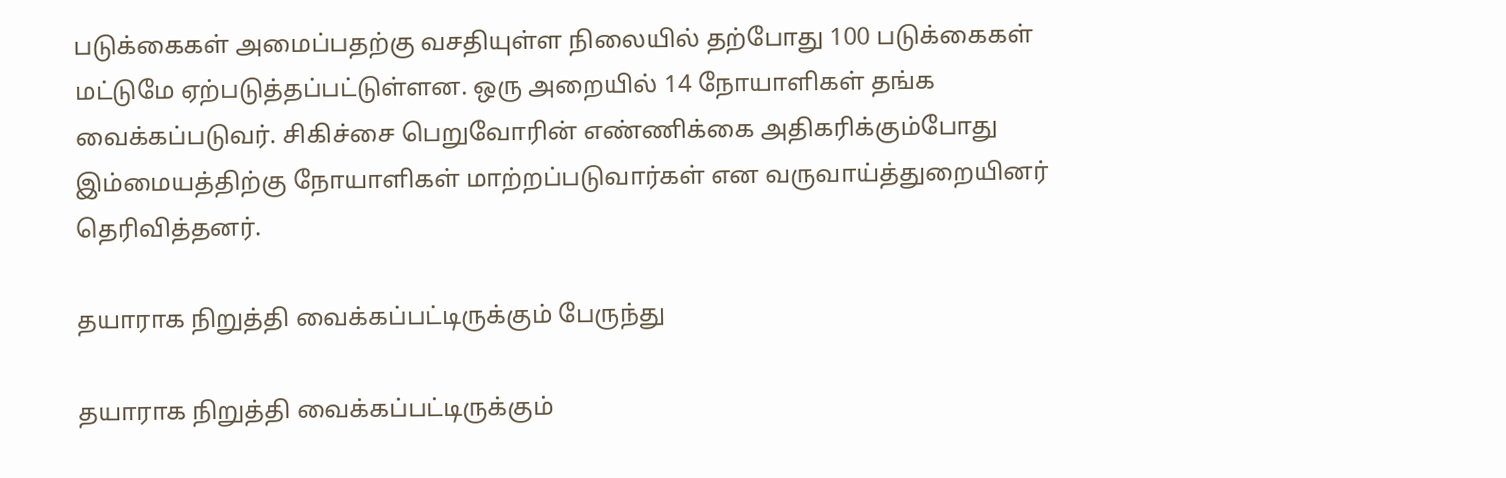படுக்கைகள் அமைப்பதற்கு வசதியுள்ள நிலையில் தற்போது 100 படுக்கைகள் மட்டுமே ஏற்படுத்தப்பட்டுள்ளன. ஒரு அறையில் 14 நோயாளிகள் தங்க வைக்கப்படுவர். சிகிச்சை பெறுவோரின் எண்ணிக்கை அதிகரிக்கும்போது இம்மையத்திற்கு நோயாளிகள் மாற்றப்படுவார்கள் என வருவாய்த்துறையினர் தெரிவித்தனர்.

தயாராக நிறுத்தி வைக்கப்பட்டிருக்கும் பேருந்து

தயாராக நிறுத்தி வைக்கப்பட்டிருக்கும்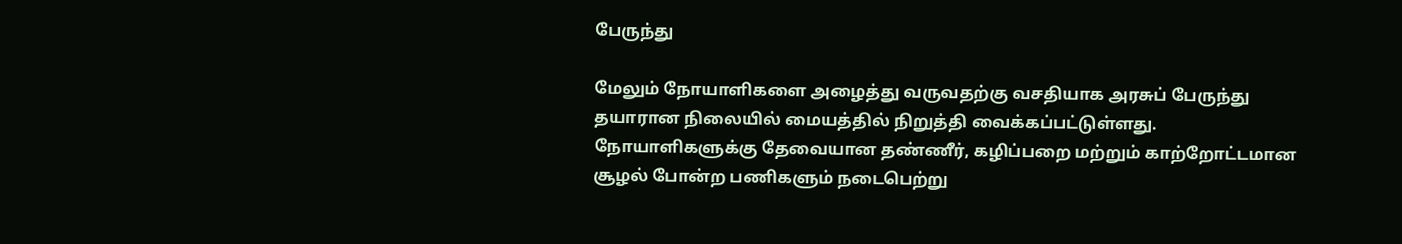பேருந்து

மேலும் நோயாளிகளை அழைத்து வருவதற்கு வசதியாக அரசுப் பேருந்து தயாரான நிலையில் மையத்தில் நிறுத்தி வைக்கப்பட்டுள்ளது. நோயாளிகளுக்கு தேவையான தண்ணீர், கழிப்பறை மற்றும் காற்றோட்டமான சூழல் போன்ற பணிகளும் நடைபெற்று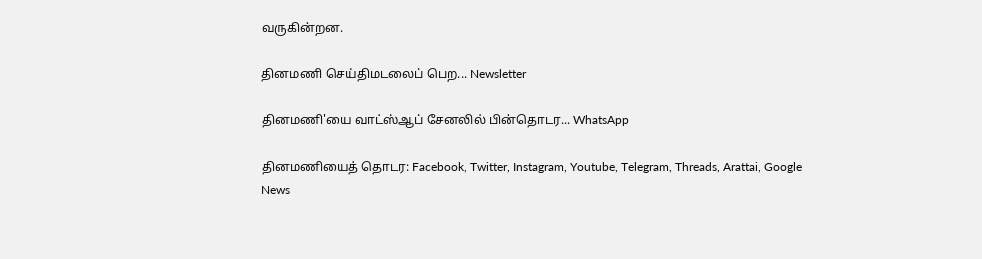வருகின்றன.

தினமணி செய்திமடலைப் பெற... Newsletter

தினமணி'யை வாட்ஸ்ஆப் சேனலில் பின்தொடர... WhatsApp

தினமணியைத் தொடர: Facebook, Twitter, Instagram, Youtube, Telegram, Threads, Arattai, Google News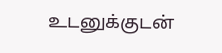உடனுக்குடன்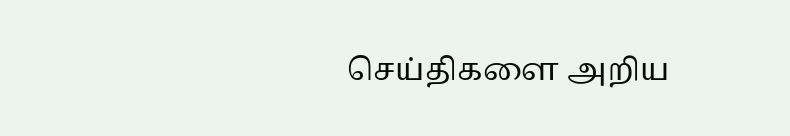செய்திகளை அறிய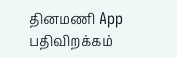தினமணி App பதிவிறக்கம்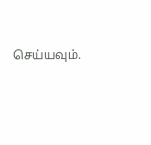செய்யவும்.